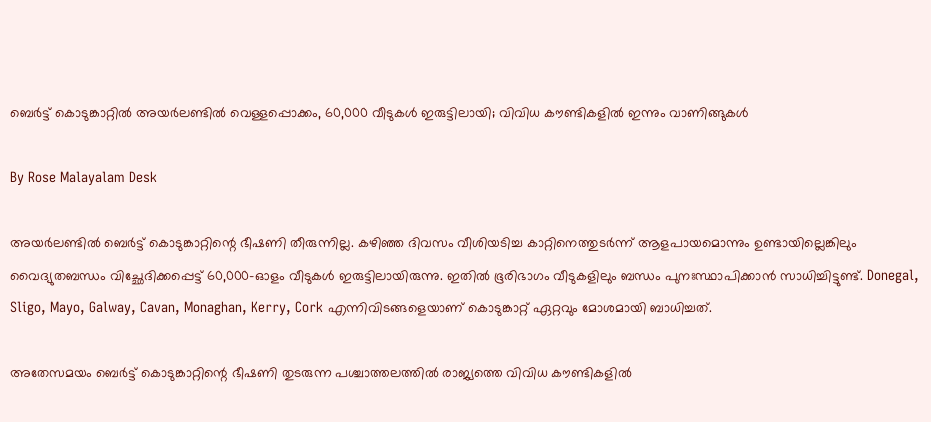ബെർട്ട് കൊടുങ്കാറ്റിൽ അയർലണ്ടിൽ വെള്ളപ്പൊക്കം, 60,000 വീടുകൾ ഇരുട്ടിലായി; വിവിധ കൗണ്ടികളിൽ ഇന്നും വാണിങ്ങുകൾ

By Rose Malayalam Desk

അയര്‍ലണ്ടില്‍ ബെര്‍ട്ട് കൊടുങ്കാറ്റിന്റെ ഭീഷണി തീരുന്നില്ല. കഴിഞ്ഞ ദിവസം വീശിയടിച്ച കാറ്റിനെത്തുടര്‍ന്ന് ആളപായമൊന്നും ഉണ്ടായില്ലെങ്കിലും വൈദ്യുതബന്ധം വിച്ഛേദിക്കപ്പെട്ട് 60,000-ഓളം വീടുകള്‍ ഇരുട്ടിലായിരുന്നു. ഇതില്‍ ഭൂരിഭാഗം വീടുകളിലും ബന്ധം പുനഃസ്ഥാപിക്കാന്‍ സാധിച്ചിട്ടുണ്ട്. Donegal, Sligo, Mayo, Galway, Cavan, Monaghan, Kerry, Cork എന്നിവിടങ്ങളെയാണ് കൊടുങ്കാറ്റ് ഏറ്റവും മോശമായി ബാധിച്ചത്.

അതേസമയം ബെര്‍ട്ട് കൊടുങ്കാറ്റിന്റെ ഭീഷണി തുടരുന്ന പശ്ചാത്തലത്തില്‍ രാജ്യത്തെ വിവിധ കൗണ്ടികളില്‍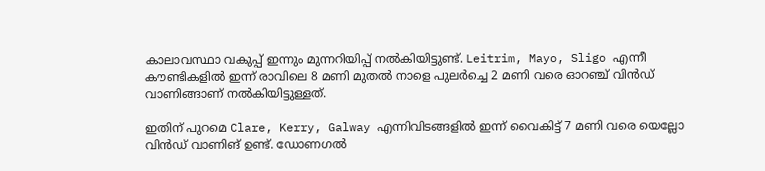കാലാവസ്ഥാ വകുപ്പ് ഇന്നും മുന്നറിയിപ്പ് നല്‍കിയിട്ടുണ്ട്. Leitrim, Mayo, Sligo എന്നീ കൗണ്ടികളില്‍ ഇന്ന് രാവിലെ 8 മണി മുതല്‍ നാളെ പുലര്‍ച്ചെ 2 മണി വരെ ഓറഞ്ച് വിന്‍ഡ് വാണിങ്ങാണ് നല്‍കിയിട്ടുള്ളത്.

ഇതിന് പുറമെ Clare, Kerry, Galway എന്നിവിടങ്ങളില്‍ ഇന്ന് വൈകിട്ട് 7 മണി വരെ യെല്ലോ വിന്‍ഡ് വാണിങ് ഉണ്ട്. ഡോണഗല്‍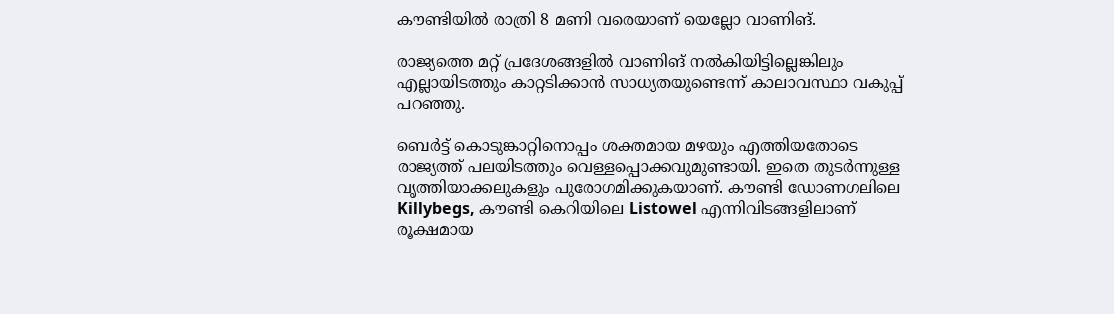കൗണ്ടിയില്‍ രാത്രി 8 മണി വരെയാണ് യെല്ലോ വാണിങ്.

രാജ്യത്തെ മറ്റ് പ്രദേശങ്ങളില്‍ വാണിങ് നല്‍കിയിട്ടില്ലെങ്കിലും എല്ലായിടത്തും കാറ്റടിക്കാന്‍ സാധ്യതയുണ്ടെന്ന് കാലാവസ്ഥാ വകുപ്പ് പറഞ്ഞു.

ബെര്‍ട്ട് കൊടുങ്കാറ്റിനൊപ്പം ശക്തമായ മഴയും എത്തിയതോടെ രാജ്യത്ത് പലയിടത്തും വെള്ളപ്പൊക്കവുമുണ്ടായി. ഇതെ തുടര്‍ന്നുള്ള വൃത്തിയാക്കലുകളും പുരോഗമിക്കുകയാണ്. കൗണ്ടി ഡോണഗലിലെ Killybegs, കൗണ്ടി കെറിയിലെ Listowel എന്നിവിടങ്ങളിലാണ് രൂക്ഷമായ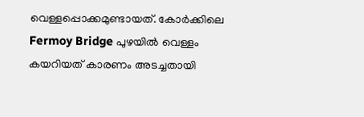വെള്ളപ്പൊക്കമുണ്ടായത്. കോര്‍ക്കിലെ Fermoy Bridge പുഴയില്‍ വെള്ളം കയറിയത് കാരണം അടച്ചതായി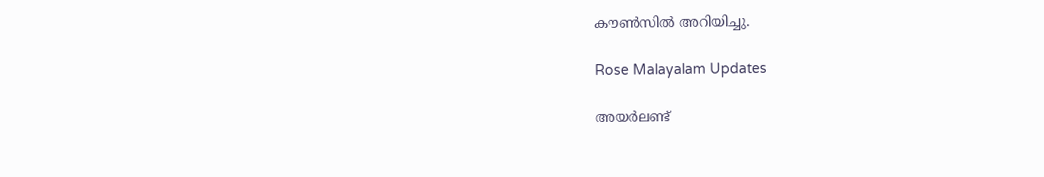കൗണ്‍സില്‍ അറിയിച്ചു.

Rose Malayalam Updates

അയർലണ്ട്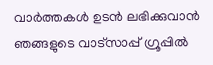വാർത്തകൾ ഉടൻ ലഭിക്കുവാൻ ഞങ്ങളുടെ വാട്സാപ്പ് ഗ്രൂപ്പിൽ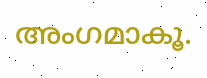അംഗമാകൂ.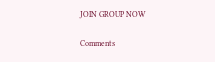JOIN GROUP NOW

Comments